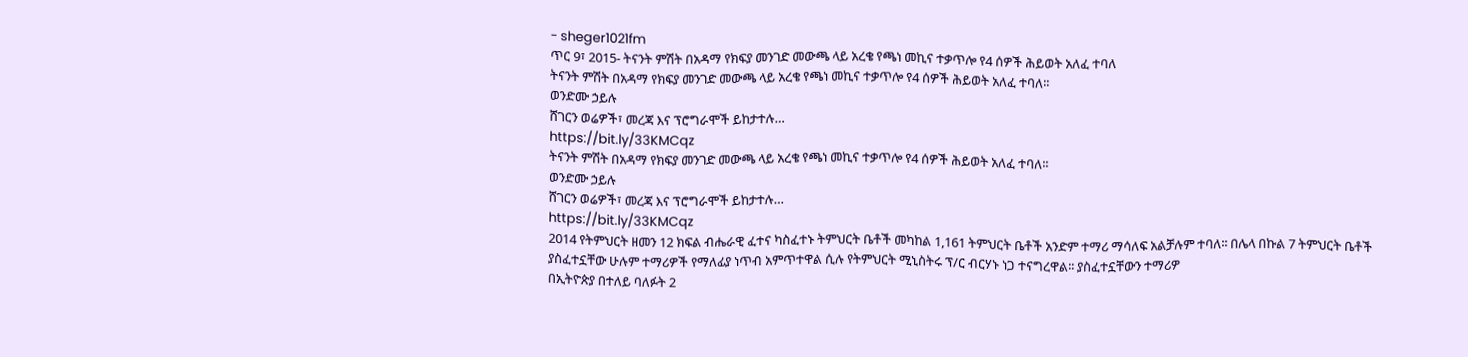- sheger1021fm
ጥር 9፣ 2015- ትናንት ምሽት በአዳማ የክፍያ መንገድ መውጫ ላይ አረቄ የጫነ መኪና ተቃጥሎ የ4 ሰዎች ሕይወት አለፈ ተባለ
ትናንት ምሽት በአዳማ የክፍያ መንገድ መውጫ ላይ አረቄ የጫነ መኪና ተቃጥሎ የ4 ሰዎች ሕይወት አለፈ ተባለ፡፡
ወንድሙ ኃይሉ
ሸገርን ወሬዎች፣ መረጃ እና ፕሮግራሞች ይከታተሉ…
https://bit.ly/33KMCqz
ትናንት ምሽት በአዳማ የክፍያ መንገድ መውጫ ላይ አረቄ የጫነ መኪና ተቃጥሎ የ4 ሰዎች ሕይወት አለፈ ተባለ፡፡
ወንድሙ ኃይሉ
ሸገርን ወሬዎች፣ መረጃ እና ፕሮግራሞች ይከታተሉ…
https://bit.ly/33KMCqz
2014 የትምህርት ዘመን 12 ክፍል ብሔራዊ ፈተና ካስፈተኑ ትምህርት ቤቶች መካከል 1,161 ትምህርት ቤቶች አንድም ተማሪ ማሳለፍ አልቻሉም ተባለ፡፡ በሌላ በኩል 7 ትምህርት ቤቶች ያስፈተኗቸው ሁሉም ተማሪዎች የማለፊያ ነጥብ አምጥተዋል ሲሉ የትምህርት ሚኒስትሩ ፕ/ር ብርሃኑ ነጋ ተናግረዋል፡፡ ያስፈተኗቸውን ተማሪዎ
በኢትዮጵያ በተለይ ባለፉት 2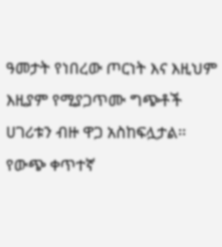ዓመታት የነበረው ጦርነት እና እዚህም እዚያም የሚያጋጥሙ ግጭቶች ሀገሪቱን ብዙ ዋጋ አስከፍሏታል፡፡ የውጭ ቀጥተኛ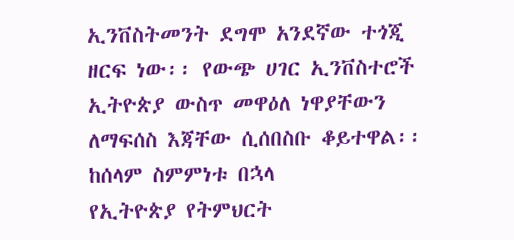ኢንቨስትመንት ደግሞ አንደኛው ተጎጂ ዘርፍ ነው፡፡ የውጭ ሀገር ኢንቨስተሮች ኢትዮጵያ ውስጥ መዋዕለ ነዋያቸውን ለማፍሰስ እጃቸው ሲሰበስቡ ቆይተዋል፡፡ ከሰላም ስምምነቱ በኋላ
የኢትዮጵያ የትምህርት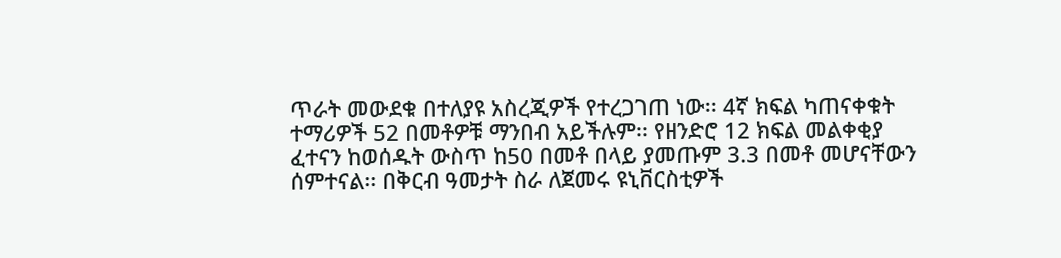ጥራት መውደቁ በተለያዩ አስረጂዎች የተረጋገጠ ነው፡፡ 4ኛ ክፍል ካጠናቀቁት ተማሪዎች 52 በመቶዎቹ ማንበብ አይችሉም፡፡ የዘንድሮ 12 ክፍል መልቀቂያ ፈተናን ከወሰዱት ውስጥ ከ50 በመቶ በላይ ያመጡም 3.3 በመቶ መሆናቸውን ሰምተናል፡፡ በቅርብ ዓመታት ስራ ለጀመሩ ዩኒቨርስቲዎች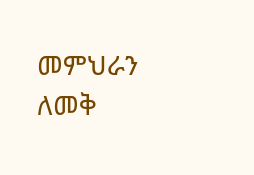መምህራን ለመቅ